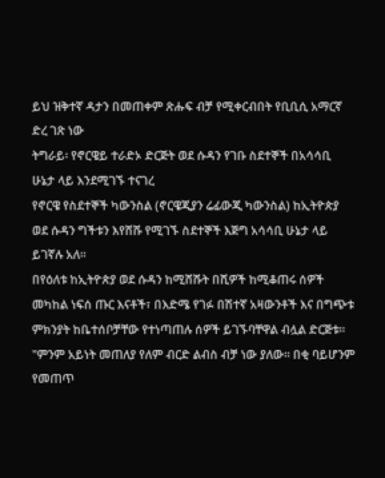ይህ ዝቅተኛ ዳታን በመጠቀም ጽሑፍ ብቻ የሚቀርብበት የቢቢሲ አማርኛ ድረ ገጽ ነው
ትግራይ፡ የኖርዌይ ተራድኦ ድርጅት ወደ ሱዳን የገቡ ስደተኞች በአሳሳቢ ሁኔታ ላይ እንደሚገኙ ተናገረ
የኖርዌ የስደተኞች ካውንስል (ኖርዌጂያን ሬፊውጂ ካውንስል) ከኢትዮጵያ ወደ ሱዳን ግችቱን እየሸሹ የሚገኙ ስደተኞች እጅግ አሳሳቢ ሁኔታ ላይ ይገኛሉ አለ።
በየዕለቱ ከኢትዮጵያ ወደ ሱዳን ከሚሸሹት በሺዎች ከሚቆጠሩ ሰዎች መካከል ነፍሰ ጡር እናቶች፣ በእድሜ የገፉ በሽተኛ አዛውንቶች እና በግጭቱ ምክንያት ከቤተሰቦቻቸው የተነጣጠሉ ሰዎች ይገኙባቸዋል ብሏል ድርጅቱ።
"ምንም አይነት መጠለያ የለም ብርድ ልብስ ብቻ ነው ያለው። በቂ ባይሆንም የመጠጥ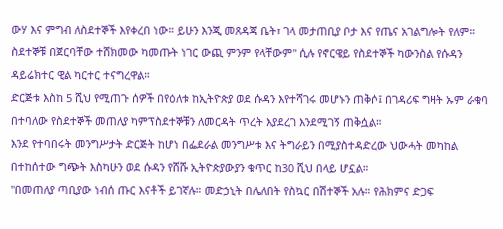ውሃ እና ምግብ ለስደተኞች እየቀረበ ነው። ይሁን እንጂ መጸዳጃ ቤት፣ ገላ መታጠቢያ ቦታ እና የጤና አገልግሎት የለም። ስደተኞቹ በጀርባቸው ተሸክመው ካመጡት ነገር ውጪ ምንም የላቸውም" ሲሉ የኖርዌይ የስደተኞች ካውንስል የሱዳን ዳይሬክተር ዊል ካርተር ተናግረዋል።
ድርጅቱ እስከ 5 ሺህ የሚጠጉ ሰዎች በየዕለቱ ከኢትዮጵያ ወደ ሱዳን እየተሻገሩ መሆኑን ጠቅሶ፤ በገዳሪፍ ግዛት ኡም ራቁባ በተባለው የስደተኞች መጠለያ ካምፕስደተኞቹን ለመርዳት ጥረት እያደረገ እንደሚገኝ ጠቅሷል።
እንደ የተባበሩት መንግሥታት ድርጅት ከሆነ በፌደራል መንግሥቱ እና ትግራይን በሚያስተዳድረው ህውሓት መካከል በተከሰተው ግጭት እስካሁን ወደ ሱዳን የሸሹ ኢትዮጵያውያን ቁጥር ከ30 ሺህ በላይ ሆኗል።
"በመጠለያ ጣቢያው ነብሰ ጡር እናቶች ይገኛሉ። መድኃኒት በሌለበት የስኳር በሽተኞች አሉ። የሕክምና ድጋፍ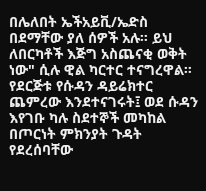በሌለበት ኤችአይቪ/ኤድስ በደማቸው ያለ ሰዎች አሉ። ይህ ለበርካቶች እጅግ አስጨናቂ ወቅት ነው" ሲሉ ዊል ካርተር ተናግረዋል።
የደርጅቱ የሱዳን ዳይሬክተር ጨምረው እንደተናገሩት፤ ወደ ሱዳን እየገቡ ካሉ ስደተኞች መካከል በጦርነት ምክንያት ጉዳት የደረሰባቸው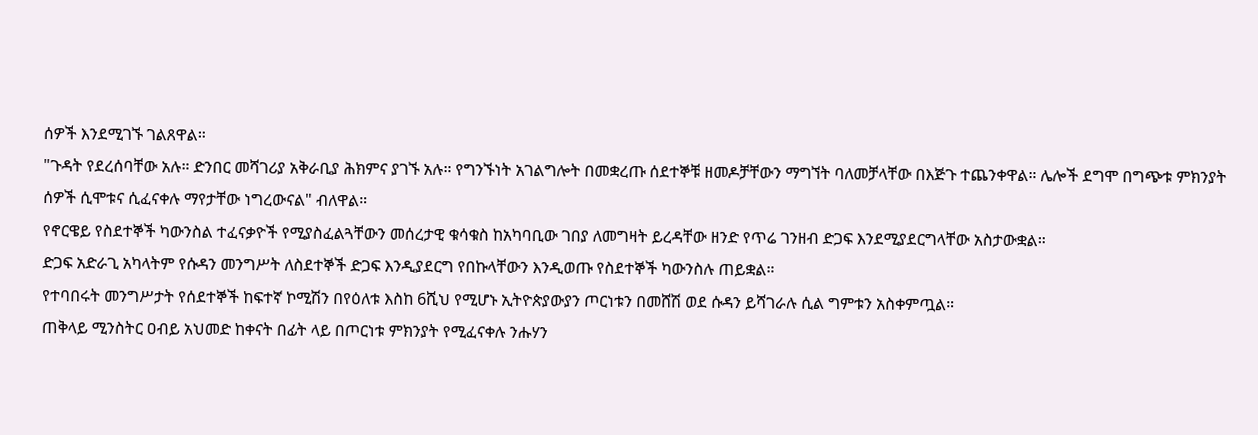ሰዎች እንደሚገኙ ገልጸዋል።
"ጉዳት የደረሰባቸው አሉ። ድንበር መሻገሪያ አቅራቢያ ሕክምና ያገኙ አሉ። የግንኙነት አገልግሎት በመቋረጡ ሰደተኞቹ ዘመዶቻቸውን ማግኘት ባለመቻላቸው በእጅጉ ተጨንቀዋል። ሌሎች ደግሞ በግጭቱ ምክንያት ሰዎች ሲሞቱና ሲፈናቀሉ ማየታቸው ነግረውናል" ብለዋል።
የኖርዌይ የስደተኞች ካውንስል ተፈናቃዮች የሚያስፈልጓቸውን መሰረታዊ ቁሳቁስ ከአካባቢው ገበያ ለመግዛት ይረዳቸው ዘንድ የጥሬ ገንዘብ ድጋፍ እንደሚያደርግላቸው አስታውቋል።
ድጋፍ አድራጊ አካላትም የሱዳን መንግሥት ለስደተኞች ድጋፍ እንዲያደርግ የበኩላቸውን እንዲወጡ የስደተኞች ካውንስሉ ጠይቋል።
የተባበሩት መንግሥታት የሰደተኞች ከፍተኛ ኮሚሽን በየዕለቱ እስከ 6ሺህ የሚሆኑ ኢትዮጵያውያን ጦርነቱን በመሸሽ ወደ ሱዳን ይሻገራሉ ሲል ግምቱን አስቀምጧል።
ጠቅላይ ሚንስትር ዐብይ አህመድ ከቀናት በፊት ላይ በጦርነቱ ምክንያት የሚፈናቀሉ ንሑሃን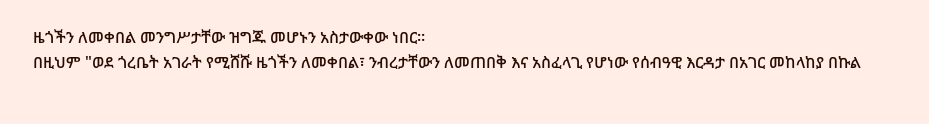ዜጎችን ለመቀበል መንግሥታቸው ዝግጁ መሆኑን አስታውቀው ነበር።
በዚህም "ወደ ጎረቤት አገራት የሚሸሹ ዜጎችን ለመቀበል፣ ንብረታቸውን ለመጠበቅ እና አስፈላጊ የሆነው የሰብዓዊ እርዳታ በአገር መከላከያ በኩል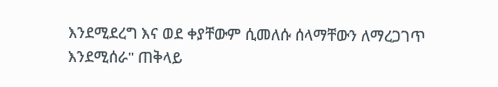እንደሚደረግ እና ወደ ቀያቸውም ሲመለሱ ሰላማቸውን ለማረጋገጥ እንደሚሰራ" ጠቅላይ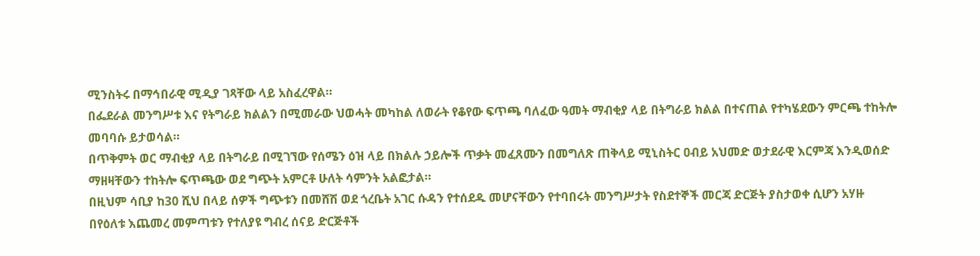ሚንስትሩ በማኅበራዊ ሚዲያ ገጻቸው ላይ አስፈረዋል።
በፌደራል መንግሥቱ እና የትግራይ ክልልን በሚመራው ህወሓት መካከል ለወራት የቆየው ፍጥጫ ባለፈው ዓመት ማብቂያ ላይ በትግራይ ክልል በተናጠል የተካሄደውን ምርጫ ተከትሎ መባባሱ ይታወሳል።
በጥቅምት ወር ማብቂያ ላይ በትግራይ በሚገኘው የሰሜን ዕዝ ላይ በክልሉ ኃይሎች ጥቃት መፈጸሙን በመግለጽ ጠቅላይ ሚኒስትር ዐብይ አህመድ ወታደራዊ እርምጃ እንዲወሰድ ማዘዛቸውን ተከትሎ ፍጥጫው ወደ ግጭት አምርቶ ሁለት ሳምንት አልፎታል።
በዚህም ሳቢያ ከ30 ሺህ በላይ ሰዎች ግጭቱን በመሸሽ ወደ ጎረቤት አገር ሱዳን የተሰደዱ መሆናቸውን የተባበሩት መንግሥታት የስደተኞች መርጃ ድርጅት ያስታወቀ ሲሆን አሃዙ በየዕለቱ እጨመረ መምጣቱን የተለያዩ ግብረ ሰናይ ድርጅቶች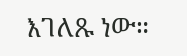እገለጹ ነው።